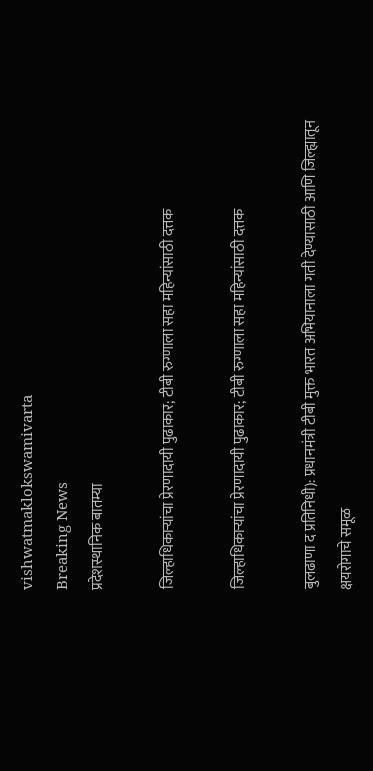vishwatmaklokswamivarta
Breaking News
प्रदेशस्थानिक बातम्या

जिल्हाधिकाऱ्यांचा प्रेरणादायी पुढाकार; टीबी रुग्णाला सहा महिन्यांसाठी दत्तक

जिल्हाधिकाऱ्यांचा प्रेरणादायी पुढाकार; टीबी रुग्णाला सहा महिन्यांसाठी दत्तक

बुलढाणा द प्रतिनिधी): प्रधानमंत्री टीबी मुक्त भारत अभियानाला गती देण्यासाठी आणि जिल्ह्यातून क्षयरोगाचे समूळ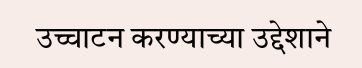उच्चाटन करण्याच्या उद्देशाने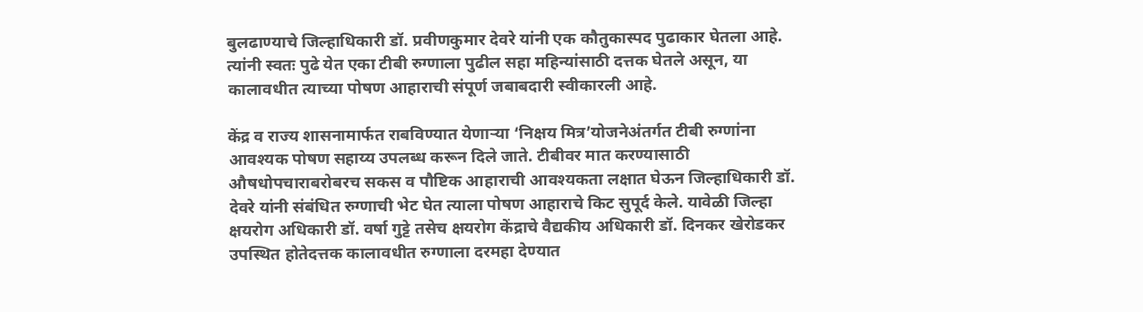बुलढाण्याचे जिल्हाधिकारी डॉ. प्रवीणकुमार देवरे यांनी एक कौतुकास्पद पुढाकार घेतला आहे. त्यांनी स्वतः पुढे येत एका टीबी रुग्णाला पुढील सहा महिन्यांसाठी दत्तक घेतले असून, या कालावधीत त्याच्या पोषण आहाराची संपूर्ण जबाबदारी स्वीकारली आहे.

केंद्र व राज्य शासनामार्फत राबविण्यात येणाऱ्या ‘निक्षय मित्र’योजनेअंतर्गत टीबी रुग्णांना आवश्यक पोषण सहाय्य उपलब्ध करून दिले जाते. टीबीवर मात करण्यासाठी औषधोपचाराबरोबरच सकस व पौष्टिक आहाराची आवश्यकता लक्षात घेऊन जिल्हाधिकारी डॉ. देवरे यांनी संबंधित रुग्णाची भेट घेत त्याला पोषण आहाराचे किट सुपूर्द केले. यावेळी जिल्हा क्षयरोग अधिकारी डॉ. वर्षा गुट्टे तसेच क्षयरोग केंद्राचे वैद्यकीय अधिकारी डॉ. दिनकर खेरोडकर उपस्थित होतेदत्तक कालावधीत रुग्णाला दरमहा देण्यात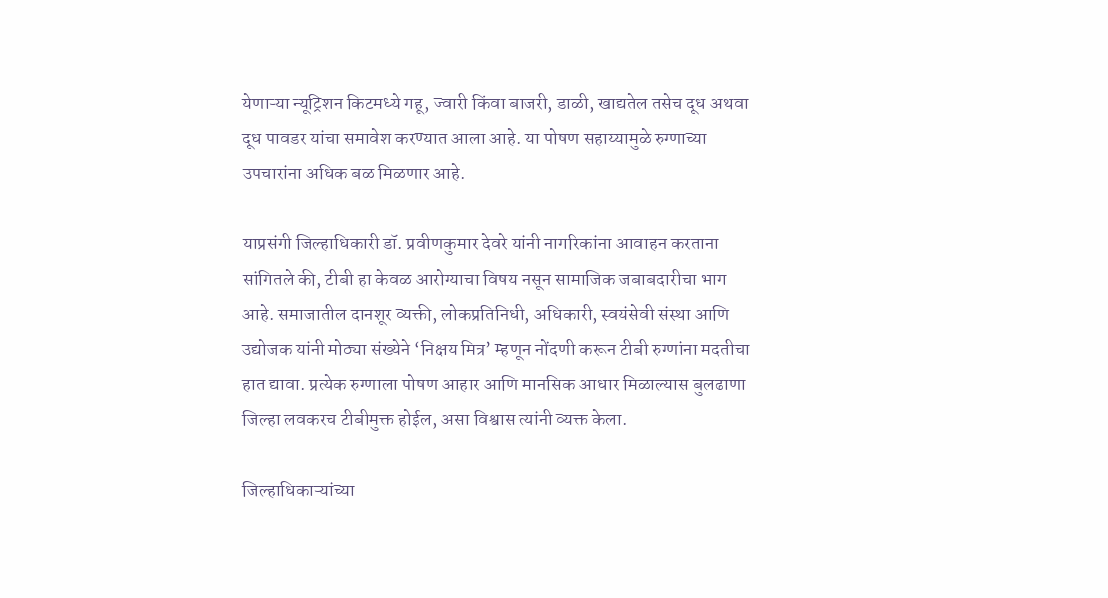येणाऱ्या न्यूट्रिशन किटमध्ये गहू, ज्वारी किंवा बाजरी, डाळी, खाद्यतेल तसेच दूध अथवा दूध पावडर यांचा समावेश करण्यात आला आहे. या पोषण सहाय्यामुळे रुग्णाच्या उपचारांना अधिक बळ मिळणार आहे.

याप्रसंगी जिल्हाधिकारी डॉ. प्रवीणकुमार देवरे यांनी नागरिकांना आवाहन करताना सांगितले की, टीबी हा केवळ आरोग्याचा विषय नसून सामाजिक जबाबदारीचा भाग आहे. समाजातील दानशूर व्यक्ती, लोकप्रतिनिधी, अधिकारी, स्वयंसेवी संस्था आणि उद्योजक यांनी मोठ्या संख्येने ‘निक्षय मित्र’ म्हणून नोंदणी करून टीबी रुग्णांना मदतीचा हात द्यावा. प्रत्येक रुग्णाला पोषण आहार आणि मानसिक आधार मिळाल्यास बुलढाणा जिल्हा लवकरच टीबीमुक्त होईल, असा विश्वास त्यांनी व्यक्त केला.

जिल्हाधिकाऱ्यांच्या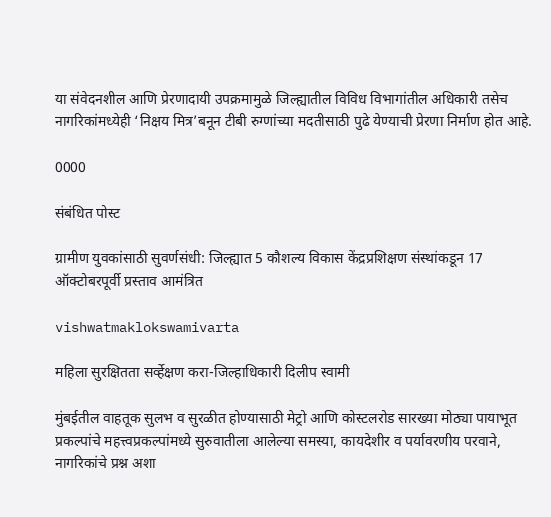या संवेदनशील आणि प्रेरणादायी उपक्रमामुळे जिल्ह्यातील विविध विभागांतील अधिकारी तसेच नागरिकांमध्येही ‘निक्षय मित्र’बनून टीबी रुग्णांच्या मदतीसाठी पुढे येण्याची प्रेरणा निर्माण होत आहे.

0000

संबंधित पोस्ट

ग्रामीण युवकांसाठी सुवर्णसंधी: जिल्ह्यात 5 कौशल्य विकास केंद्रप्रशिक्षण संस्थांकडून 17 ऑक्टोबरपूर्वी प्रस्ताव आमंत्रित

vishwatmaklokswamivarta

महिला सुरक्षितता सर्व्हेक्षण करा-जिल्हाधिकारी दिलीप स्वामी

मुंबईतील वाहतूक सुलभ व सुरळीत होण्यासाठी मेट्रो आणि कोस्टलरोड सारख्या मोठ्या पायाभूत प्रकल्पांचे महत्त्वप्रकल्पांमध्ये सुरुवातीला आलेल्या समस्या, कायदेशीर व पर्यावरणीय परवाने, नागरिकांचे प्रश्न अशा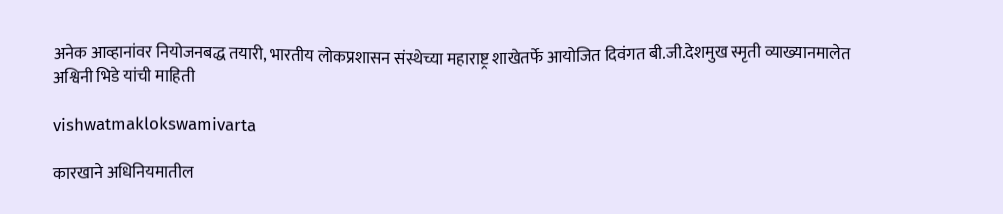अनेक आव्हानांवर नियोजनबद्ध तयारी, भारतीय लोकप्रशासन संस्थेच्या महाराष्ट्र शाखेतर्फे आयोजित दिवंगत बी.जी.देशमुख स्मृती व्याख्यानमालेत अश्विनी भिडे यांची माहिती

vishwatmaklokswamivarta

कारखाने अधिनियमातील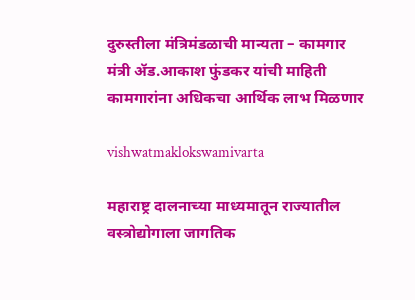दुरुस्तीला मंत्रिमंडळाची मान्यता – कामगार मंत्री ॲड.आकाश फुंडकर यांची माहिती कामगारांना अधिकचा आर्थिक लाभ मिळणार

vishwatmaklokswamivarta

महाराष्ट्र दालनाच्या माध्यमातून राज्यातील वस्त्रोद्योगाला जागतिक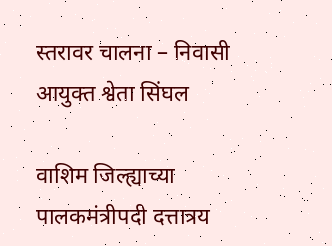स्तरावर चालना – निवासी आयुक्त श्वेता सिंघल

वाशिम जिल्ह्याच्या पालकमंत्रीपदी दत्तात्रय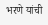भरणे यांची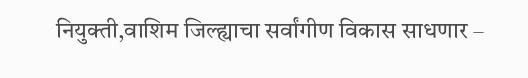नियुक्ती,वाशिम जिल्ह्याचा सर्वांगीण विकास साधणार –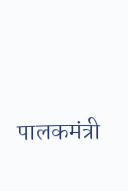पालकमंत्री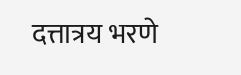दत्तात्रय भरणे